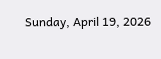Sunday, April 19, 2026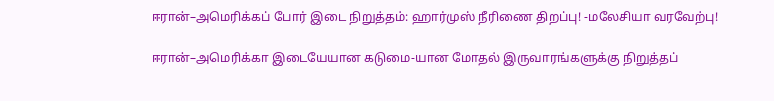ஈரான்–அமெரிக்கப் போர் இடை நிறுத்தம்: ஹார்முஸ் நீரிணை திறப்பு! -மலேசியா வரவேற்பு!

ஈரான்–அமெரிக்கா இடையேயான கடுமை-யான மோதல் இருவாரங்களுக்கு நிறுத்தப்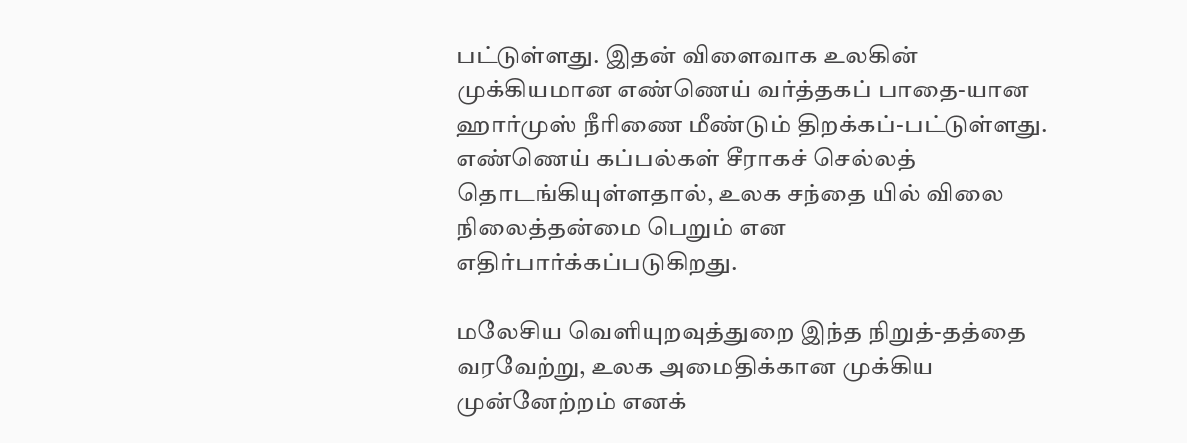பட்டுள்ளது. இதன் விளைவாக உலகின் முக்கியமான எண்ணெய் வர்த்தகப் பாதை-யான ஹார்முஸ் நீரிணை மீண்டும் திறக்கப்-பட்டுள்ளது. எண்ணெய் கப்பல்கள் சீராகச் செல்லத் தொடங்கியுள்ளதால், உலக சந்தை யில் விலை நிலைத்தன்மை பெறும் என எதிர்பார்க்கப்படுகிறது.

மலேசிய வெளியுறவுத்துறை இந்த நிறுத்-தத்தை வரவேற்று, உலக அமைதிக்கான முக்கிய முன்னேற்றம் எனக்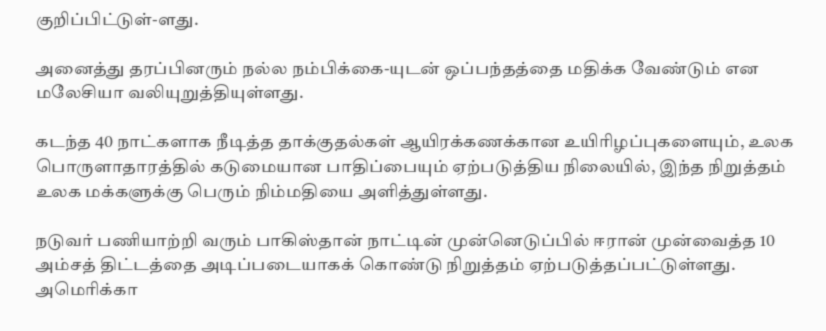குறிப்பிட்டுள்-ளது.

அனைத்து தரப்பினரும் நல்ல நம்பிக்கை-யுடன் ஒப்பந்தத்தை மதிக்க வேண்டும் என மலேசியா வலியுறுத்தியுள்ளது.

கடந்த 40 நாட்களாக நீடித்த தாக்குதல்கள் ஆயிரக்கணக்கான உயிரிழப்புகளையும், உலக பொருளாதாரத்தில் கடுமையான பாதிப்பையும் ஏற்படுத்திய நிலையில், இந்த நிறுத்தம் உலக மக்களுக்கு பெரும் நிம்மதியை அளித்துள்ளது.

நடுவர் பணியாற்றி வரும் பாகிஸ்தான் நாட்டின் முன்னெடுப்பில் ஈரான் முன்வைத்த 10 அம்சத் திட்டத்தை அடிப்படையாகக் கொண்டு நிறுத்தம் ஏற்படுத்தப்பட்டுள்ளது. அமெரிக்கா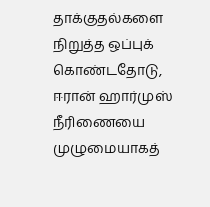தாக்குதல்களை நிறுத்த ஒப்புக் கொண்டதோடு, ஈரான் ஹார்முஸ் நீரிணையை முழுமையாகத்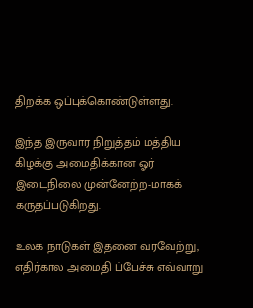திறக்க ஒப்புக்கொண்டுள்ளது.

இந்த இருவார நிறுத்தம் மத்திய கிழக்கு அமைதிக்கான ஓர் இடைநிலை முன்னேற்ற-மாகக் கருதப்படுகிறது.

உலக நாடுகள் இதனை வரவேற்று, எதிர்கால அமைதி ப்பேச்சு எவ்வாறு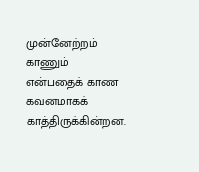முன்னேற்றம் காணும் என்பதைக் காண கவனமாகக் காத்திருக்கின்றன.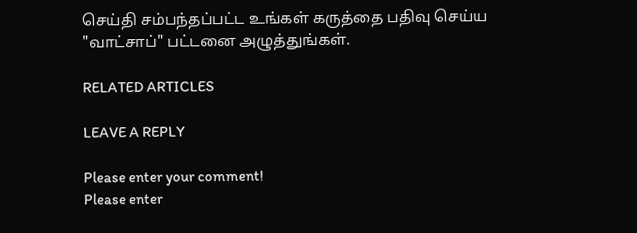செய்தி சம்பந்தப்பட்ட உங்கள் கருத்தை பதிவு செய்ய "வாட்சாப்" பட்டனை அழுத்துங்கள்.

RELATED ARTICLES

LEAVE A REPLY

Please enter your comment!
Please enter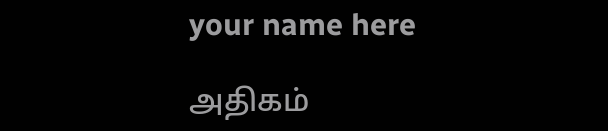your name here

அதிகம்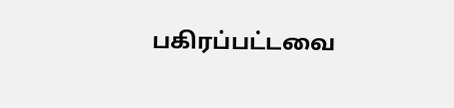பகிரப்பட்டவை